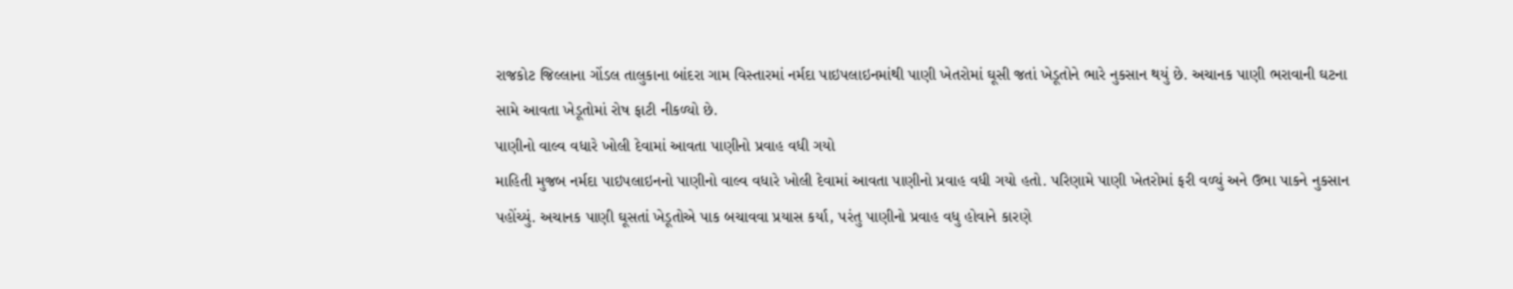રાજકોટ જિલ્લાના ગોંડલ તાલુકાના બાંદરા ગામ વિસ્તારમાં નર્મદા પાઇપલાઇનમાંથી પાણી ખેતરોમાં ઘૂસી જતાં ખેડૂતોને ભારે નુકસાન થયું છે. અચાનક પાણી ભરાવાની ઘટના સામે આવતા ખેડૂતોમાં રોષ ફાટી નીકળ્યો છે.
પાણીનો વાલ્વ વધારે ખોલી દેવામાં આવતા પાણીનો પ્રવાહ વધી ગયો
માહિતી મુજબ નર્મદા પાઇપલાઇનનો પાણીનો વાલ્વ વધારે ખોલી દેવામાં આવતા પાણીનો પ્રવાહ વધી ગયો હતો. પરિણામે પાણી ખેતરોમાં ફરી વળ્યું અને ઉભા પાકને નુકસાન પહોંચ્યું. અચાનક પાણી ઘૂસતાં ખેડૂતોએ પાક બચાવવા પ્રયાસ કર્યા, પરંતુ પાણીનો પ્રવાહ વધુ હોવાને કારણે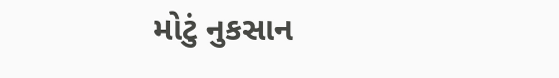મોટું નુકસાન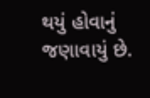થયું હોવાનું જણાવાયું છે.